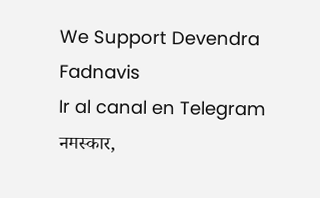We Support Devendra Fadnavis
Ir al canal en Telegram
नमस्कार,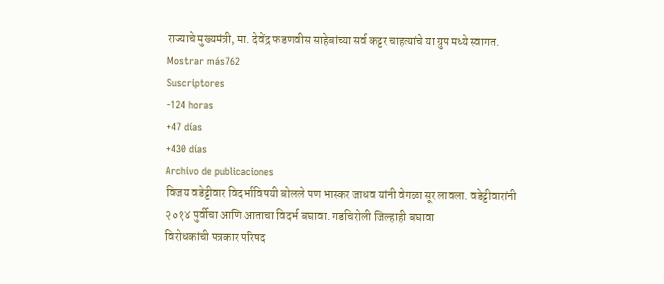राज्याचे मुख्यमंत्री, मा. देवेंद्र फडणवीस साहेबांच्या सर्व कट्टर चाहत्यांचे या ग्रुप मध्ये स्वागत.
Mostrar más762
Suscriptores
-124 horas
+47 días
+430 días
Archivo de publicaciones
विजय वडेट्टीवार विदर्भाविषयी बोलले पण भास्कर जाधव यांनी वेगळा सूर लावला. वडेट्टीवारांनी २०१४ पुर्वीचा आणि आताचा विदर्भ बघावा. गडचिरोली जिल्हाही बघावा
विरोधकांची पत्रकार परिषद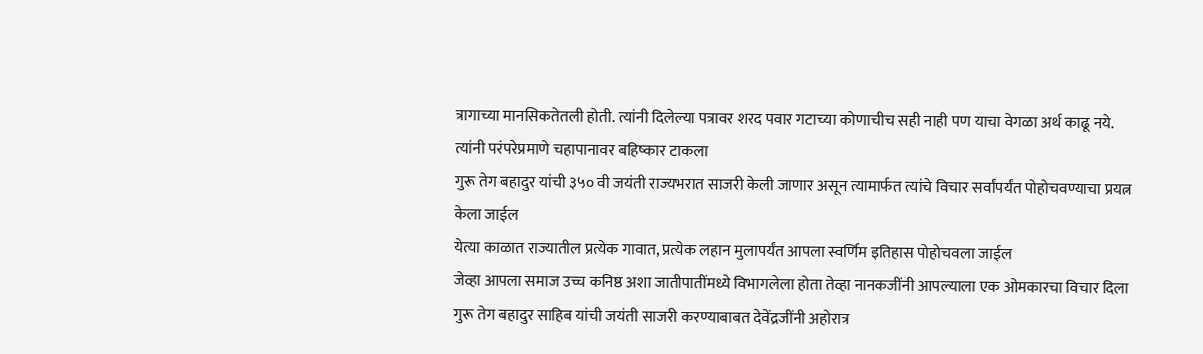त्रागाच्या मानसिकतेतली होती. त्यांनी दिलेल्या पत्रावर शरद पवार गटाच्या कोणाचीच सही नाही पण याचा वेगळा अर्थ काढू नये. त्यांनी परंपरेप्रमाणे चहापानावर बहिष्कार टाकला
गुरू तेग बहादुर यांची ३५० वी जयंती राज्यभरात साजरी केली जाणार असून त्यामार्फत त्यांचे विचार सर्वांपर्यंत पोहोचवण्याचा प्रयत्न केला जाईल
येत्या काळात राज्यातील प्रत्येक गावात, प्रत्येक लहान मुलापर्यंत आपला स्वर्णिम इतिहास पोहोचवला जाईल
जेव्हा आपला समाज उच्च कनिष्ठ अशा जातीपातींमध्ये विभागलेला होता तेव्हा नानकजींनी आपल्याला एक ओमकारचा विचार दिला
गुरू तेग बहादुर साहिब यांची जयंती साजरी करण्याबाबत देवेंद्रजींनी अहोरात्र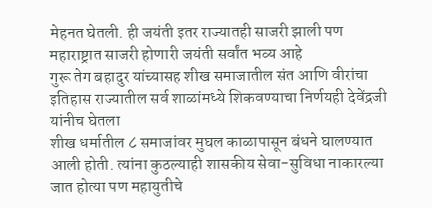मेहनत घेतली. ही जयंती इतर राज्यातही साजरी झाली पण महाराष्ट्रात साजरी होणारी जयंती सर्वांत भव्य आहे
गुरू तेग बहादुर यांच्यासह शीख समाजातील संत आणि वीरांचा इतिहास राज्यातील सर्व शाळांमध्ये शिकवण्याचा निर्णयही देवेंद्रजी यांनीच घेतला
शीख धर्मातील ८ समाजांवर मुघल काळापासून बंधने घालण्यात आली होती. त्यांना कुठल्याही शासकीय सेवा-सुविधा नाकारल्या जात होत्या पण महायुतीचे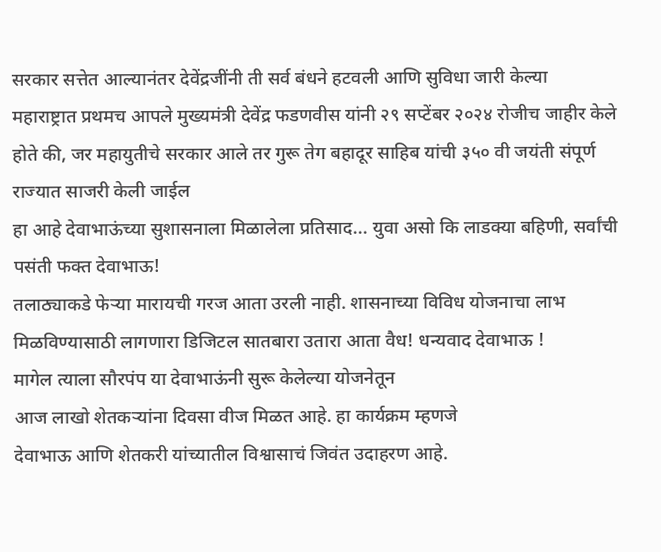सरकार सत्तेत आल्यानंतर देवेंद्रजींनी ती सर्व बंधने हटवली आणि सुविधा जारी केल्या
महाराष्ट्रात प्रथमच आपले मुख्यमंत्री देवेंद्र फडणवीस यांनी २९ सप्टेंबर २०२४ रोजीच जाहीर केले होते की, जर महायुतीचे सरकार आले तर गुरू तेग बहादूर साहिब यांची ३५० वी जयंती संपूर्ण राज्यात साजरी केली जाईल
हा आहे देवाभाऊंच्या सुशासनाला मिळालेला प्रतिसाद... युवा असो कि लाडक्या बहिणी, सर्वांची पसंती फक्त देवाभाऊ!
तलाठ्याकडे फेऱ्या मारायची गरज आता उरली नाही. शासनाच्या विविध योजनाचा लाभ मिळविण्यासाठी लागणारा डिजिटल सातबारा उतारा आता वैध! धन्यवाद देवाभाऊ !
मागेल त्याला सौरपंप या देवाभाऊंनी सुरू केलेल्या योजनेतून
आज लाखो शेतकऱ्यांना दिवसा वीज मिळत आहे. हा कार्यक्रम म्हणजे
देवाभाऊ आणि शेतकरी यांच्यातील विश्वासाचं जिवंत उदाहरण आहे.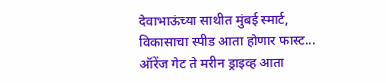देवाभाऊंच्या साथीत मुंबई स्मार्ट,
विकासाचा स्पीड आता होणार फास्ट...
ऑरेंज गेट ते मरीन ड्राइव्ह आता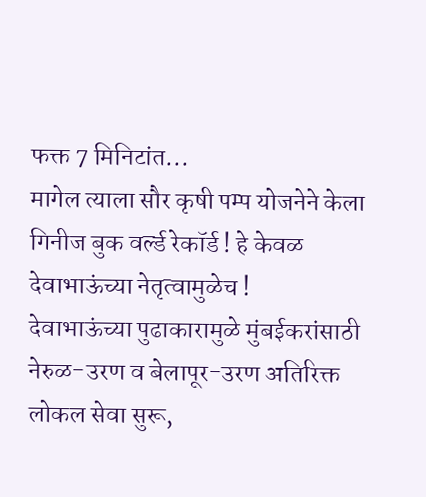फक्त 7 मिनिटांत...
मागेल त्याला सौर कृषी पम्प योजनेने केला गिनीज बुक वर्ल्ड रेकॉर्ड ! हे केवळ देवाभाऊंच्या नेतृत्वामुळेच !
देवाभाऊंच्या पुढाकारामुळे मुंबईकरांसाठी नेरुळ-उरण व बेलापूर-उरण अतिरिक्त लोकल सेवा सुरू,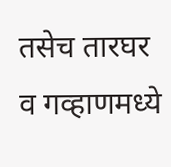तसेच तारघर व गव्हाणमध्ये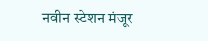नवीन स्टेशन मंजूर